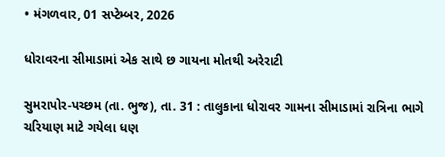• મંગળવાર, 01 સપ્ટેમ્બર, 2026

ધોરાવરના સીમાડામાં એક સાથે છ ગાયના મોતથી અરેરાટી

સુમરાપોર-પચ્છમ (તા. ભુજ), તા. 31 : તાલુકાના ધોરાવર ગામના સીમાડામાં રાત્રિના ભાગે ચરિયાણ માટે ગયેલા ધણ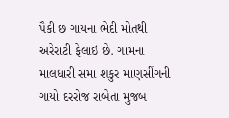પૈકી છ ગાયના ભેદી મોતથી અરેરાટી ફેલાઇ છે. ગામના માલધારી સમા શકુર માણસીંગની ગાયો દરરોજ રાબેતા મુજબ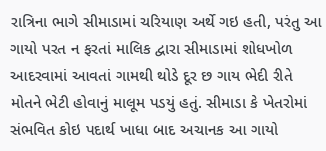રાત્રિના ભાગે સીમાડામાં ચરિયાણ અર્થે ગઇ હતી, પરંતુ આ ગાયો પરત ન ફરતાં માલિક દ્વારા સીમાડામાં શોધખોળ આદરવામાં આવતાં ગામથી થોડે દૂર છ ગાય ભેદી રીતે મોતને ભેટી હોવાનું માલૂમ પડયું હતું. સીમાડા કે ખેતરોમાં સંભવિત કોઇ પદાર્થ ખાધા બાદ અચાનક આ ગાયો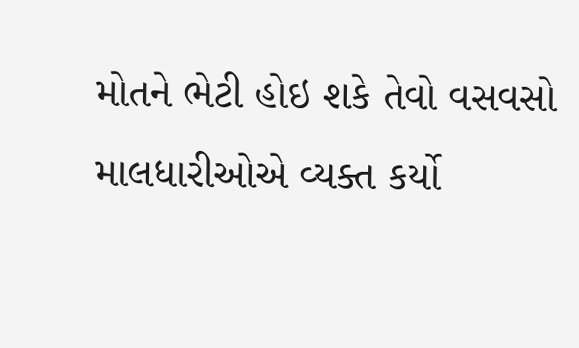મોતને ભેટી હોઇ શકે તેવો વસવસો માલધારીઓએ વ્યક્ત કર્યો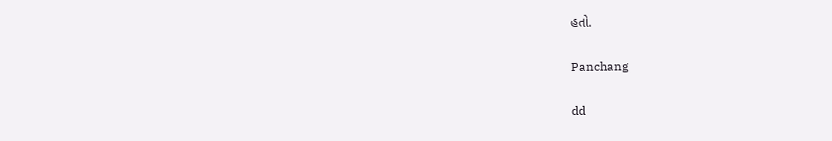હતો.

Panchang

dd